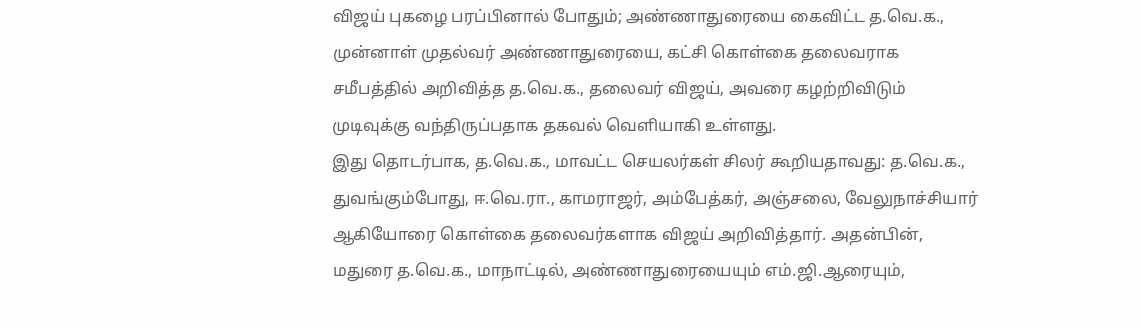விஜய் புகழை பரப்பினால் போதும்; அண்ணாதுரையை கைவிட்ட த.வெ.க.,
முன்னாள் முதல்வர் அண்ணாதுரையை, கட்சி கொள்கை தலைவராக சமீபத்தில் அறிவித்த த.வெ.க., தலைவர் விஜய், அவரை கழற்றிவிடும் முடிவுக்கு வந்திருப்பதாக தகவல் வெளியாகி உள்ளது.
இது தொடர்பாக, த.வெ.க., மாவட்ட செயலர்கள் சிலர் கூறியதாவது: த.வெ.க., துவங்கும்போது, ஈ.வெ.ரா., காமராஜர், அம்பேத்கர், அஞ்சலை, வேலுநாச்சியார் ஆகியோரை கொள்கை தலைவர்களாக விஜய் அறிவித்தார். அதன்பின், மதுரை த.வெ.க., மாநாட்டில், அண்ணாதுரையையும் எம்.ஜி.ஆரையும்,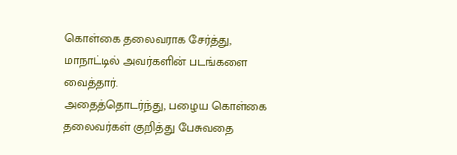கொள்கை தலைவராக சேர்த்து, மாநாட்டில் அவர்களின் படங்களை வைத்தார்.
அதைத்தொடர்ந்து, பழைய கொள்கை தலைவர்கள் குறித்து பேசுவதை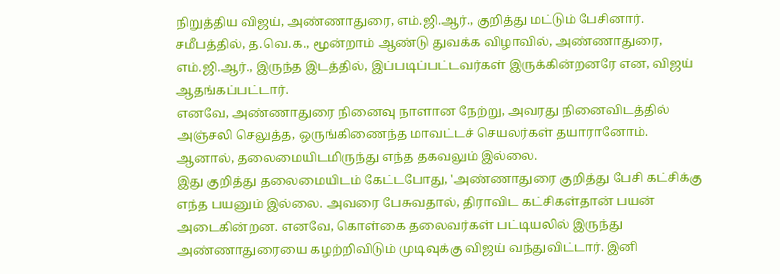நிறுத்திய விஜய், அண்ணாதுரை, எம்.ஜி.ஆர்., குறித்து மட்டும் பேசினார். சமீபத்தில், த.வெ.க., மூன்றாம் ஆண்டு துவக்க விழாவில், அண்ணாதுரை, எம்.ஜி.ஆர்., இருந்த இடத்தில், இப்படிப்பட்டவர்கள் இருக்கின்றனரே என, விஜய் ஆதங்கப்பட்டார்.
எனவே, அண்ணாதுரை நினைவு நாளான நேற்று, அவரது நினைவிடத்தில் அஞ்சலி செலுத்த, ஒருங்கிணைந்த மாவட்டச் செயலர்கள் தயாரானோம். ஆனால், தலைமையிடமிருந்து எந்த தகவலும் இல்லை.
இது குறித்து தலைமையிடம் கேட்டபோது, 'அண்ணாதுரை குறித்து பேசி கட்சிக்கு எந்த பயனும் இல்லை. அவரை பேசுவதால், திராவிட கட்சிகள்தான் பயன் அடைகின்றன. எனவே, கொள்கை தலைவர்கள் பட்டியலில் இருந்து அண்ணாதுரையை கழற்றிவிடும் முடிவுக்கு விஜய் வந்துவிட்டார். இனி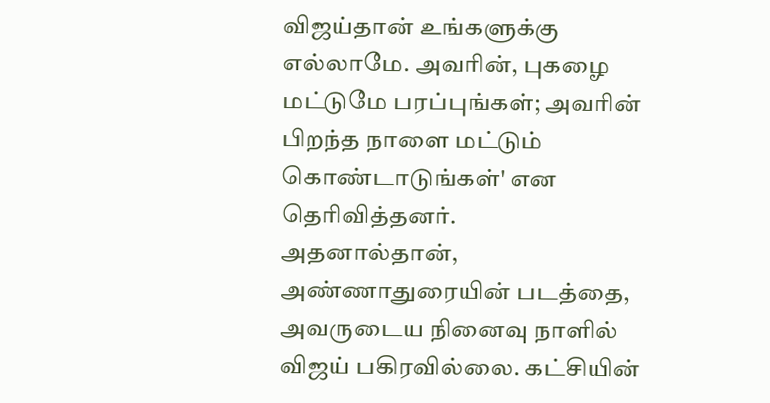விஜய்தான் உங்களுக்கு எல்லாமே. அவரின், புகழை மட்டுமே பரப்புங்கள்; அவரின் பிறந்த நாளை மட்டும் கொண்டாடுங்கள்' என தெரிவித்தனர்.
அதனால்தான், அண்ணாதுரையின் படத்தை, அவருடைய நினைவு நாளில் விஜய் பகிரவில்லை. கட்சியின்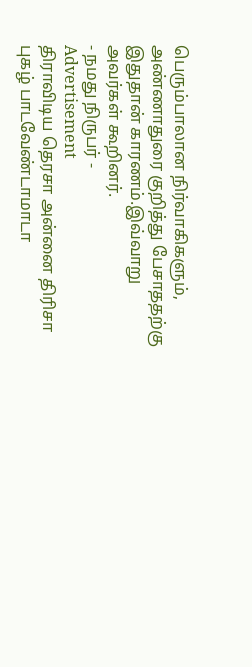பெரும்பாலான நிர்வாகிகளும், அண்ணாதுரை குறித்து பேசாததற்கு இதுதான் காரணம்.இவ்வாறு அவர்கள் கூறினர்.
- நமது நிருபர் -
Advertisement
திராவிடிய தெரசா அன்னை திரிசா புகழ் பாடவேண்டாமாடா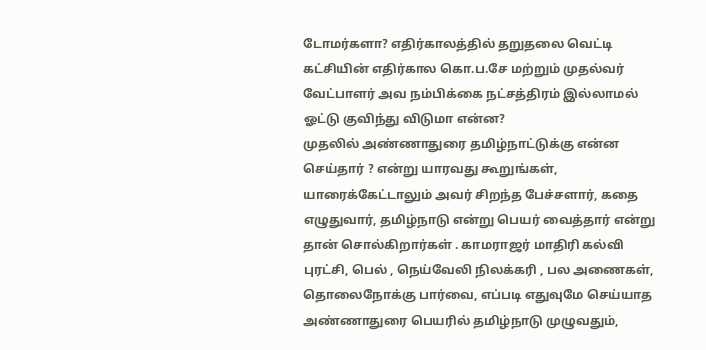டோமர்களா? எதிர்காலத்தில் தறுதலை வெட்டி கட்சியின் எதிர்கால கொ.ப.சே மற்றும் முதல்வர் வேட்பாளர் அவ நம்பிக்கை நட்சத்திரம் இல்லாமல் ஓட்டு குவிந்து விடுமா என்ன?
முதலில் அண்ணாதுரை தமிழ்நாட்டுக்கு என்ன செய்தார் ? என்று யாரவது கூறுங்கள், யாரைக்கேட்டாலும் அவர் சிறந்த பேச்சளார், கதை எழுதுவார், தமிழ்நாடு என்று பெயர் வைத்தார் என்று தான் சொல்கிறார்கள் . காமராஜர் மாதிரி கல்வி புரட்சி, பெல் , நெய்வேலி நிலக்கரி , பல அணைகள், தொலைநோக்கு பார்வை, எப்படி எதுவுமே செய்யாத அண்ணாதுரை பெயரில் தமிழ்நாடு முழுவதும்,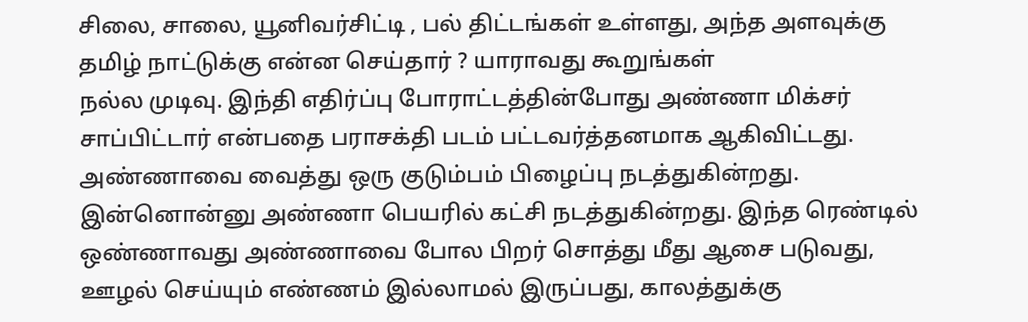சிலை, சாலை, யூனிவர்சிட்டி , பல் திட்டங்கள் உள்ளது, அந்த அளவுக்கு தமிழ் நாட்டுக்கு என்ன செய்தார் ? யாராவது கூறுங்கள்
நல்ல முடிவு. இந்தி எதிர்ப்பு போராட்டத்தின்போது அண்ணா மிக்சர் சாப்பிட்டார் என்பதை பராசக்தி படம் பட்டவர்த்தனமாக ஆகிவிட்டது.
அண்ணாவை வைத்து ஒரு குடும்பம் பிழைப்பு நடத்துகின்றது. இன்னொன்னு அண்ணா பெயரில் கட்சி நடத்துகின்றது. இந்த ரெண்டில் ஒண்ணாவது அண்ணாவை போல பிறர் சொத்து மீது ஆசை படுவது, ஊழல் செய்யும் எண்ணம் இல்லாமல் இருப்பது, காலத்துக்கு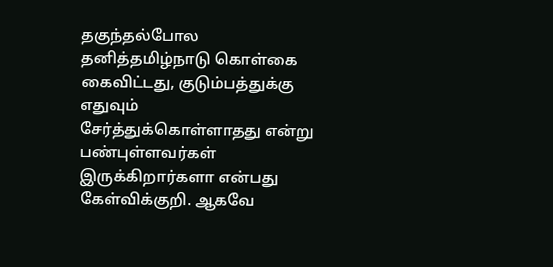தகுந்தல்போல தனித்தமிழ்நாடு கொள்கை கைவிட்டது, குடும்பத்துக்கு எதுவும் சேர்த்துக்கொள்ளாதது என்று பண்புள்ளவர்கள் இருக்கிறார்களா என்பது கேள்விக்குறி. ஆகவே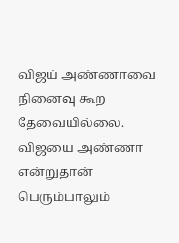விஜய் அண்ணாவை நினைவு கூற தேவையில்லை. விஜயை அண்ணா என்றுதான் பெரும்பாலும்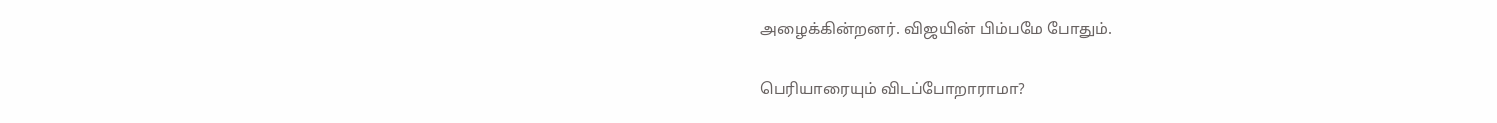அழைக்கின்றனர். விஜயின் பிம்பமே போதும்.

பெரியாரையும் விடப்போறாராமா?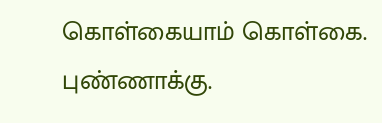கொள்கையாம் கொள்கை. புண்ணாக்கு.